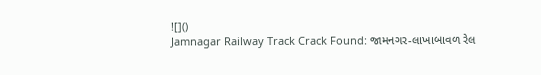![]()
Jamnagar Railway Track Crack Found: જામનગર-લાખાબાવળ રેલ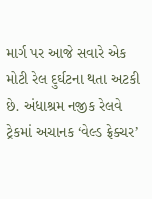માર્ગ પર આજે સવારે એક મોટી રેલ દુર્ઘટના થતા અટકી છે. અંધાશ્રમ નજીક રેલવે ટ્રેકમાં અચાનક ‘વેલ્ડ ફ્રેક્ચર’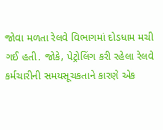જોવા મળતા રેલવે વિભાગમાં દોડધામ મચી ગઈ હતી. જોકે, પેટ્રોલિંગ કરી રહેલા રેલવે કર્મચારીની સમયસૂચકતાને કારણે એક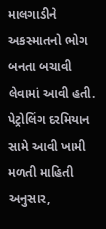માલગાડીને અકસ્માતનો ભોગ બનતા બચાવી લેવામાં આવી હતી.
પેટ્રોલિંગ દરમિયાન સામે આવી ખામી
મળતી માહિતી અનુસાર,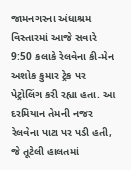જામનગરના અંધાશ્રમ વિસ્તારમાં આજે સવારે 9:50 કલાકે રેલવેના કી-મેન અશોક કુમાર ટ્રેક પર પેટ્રોલિંગ કરી રહ્યા હતા. આ દરમિયાન તેમની નજર રેલવેના પાટા પર પડી હતી, જે તૂટેલી હાલતમાં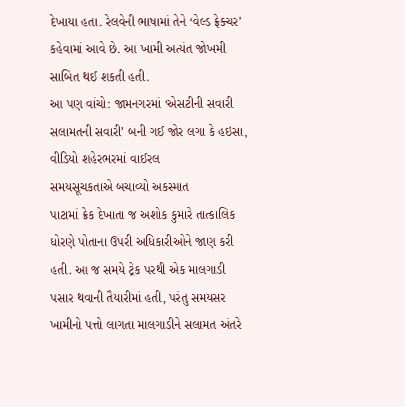દેખાયા હતા. રેલવેની ભાષામાં તેને ‘વેલ્ડ ફ્રેક્ચર’ કહેવામાં આવે છે. આ ખામી અત્યંત જોખમી સાબિત થઈ શકતી હતી.
આ પણ વાંચો: જામનગરમાં ‘એસટીની સવારી સલામતની સવારી’ બની ગઈ જોર લગા કે હઇસા, વીડિયો શહેરભરમાં વાઈરલ
સમયસૂચકતાએ બચાવ્યો અકસ્માત
પાટામાં ક્રેક દેખાતા જ અશોક કુમારે તાત્કાલિક ધોરણે પોતાના ઉપરી અધિકારીઓને જાણ કરી હતી. આ જ સમયે ટ્રેક પરથી એક માલગાડી પસાર થવાની તૈયારીમાં હતી, પરંતુ સમયસર ખામીનો પત્તો લાગતા માલગાડીને સલામત અંતરે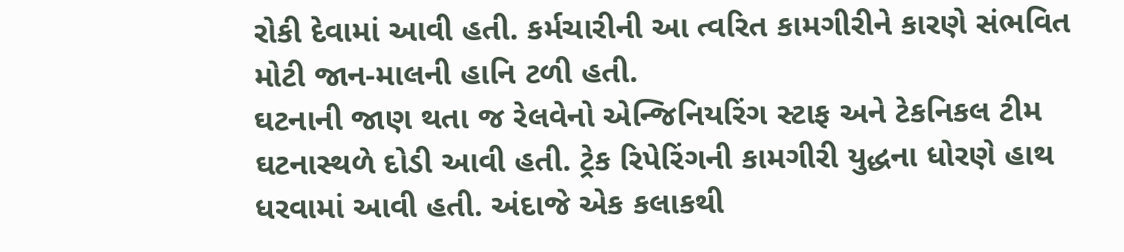રોકી દેવામાં આવી હતી. કર્મચારીની આ ત્વરિત કામગીરીને કારણે સંભવિત મોટી જાન-માલની હાનિ ટળી હતી.
ઘટનાની જાણ થતા જ રેલવેનો એન્જિનિયરિંગ સ્ટાફ અને ટેકનિકલ ટીમ ઘટનાસ્થળે દોડી આવી હતી. ટ્રેક રિપેરિંગની કામગીરી યુદ્ધના ધોરણે હાથ ધરવામાં આવી હતી. અંદાજે એક કલાકથી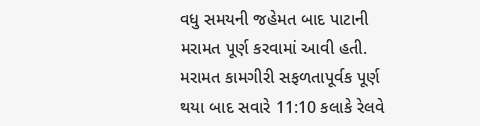વધુ સમયની જહેમત બાદ પાટાની મરામત પૂર્ણ કરવામાં આવી હતી. મરામત કામગીરી સફળતાપૂર્વક પૂર્ણ થયા બાદ સવારે 11:10 કલાકે રેલવે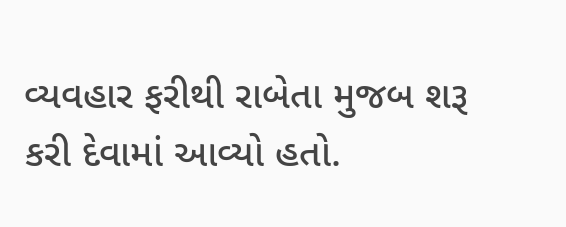વ્યવહાર ફરીથી રાબેતા મુજબ શરૂ કરી દેવામાં આવ્યો હતો.